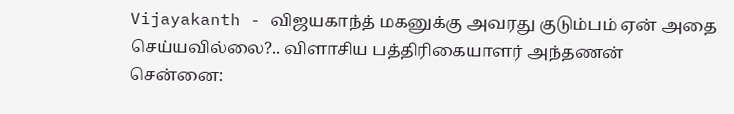Vijayakanth - விஜயகாந்த் மகனுக்கு அவரது குடும்பம் ஏன் அதை செய்யவில்லை?.. விளாசிய பத்திரிகையாளர் அந்தணன்
சென்னை: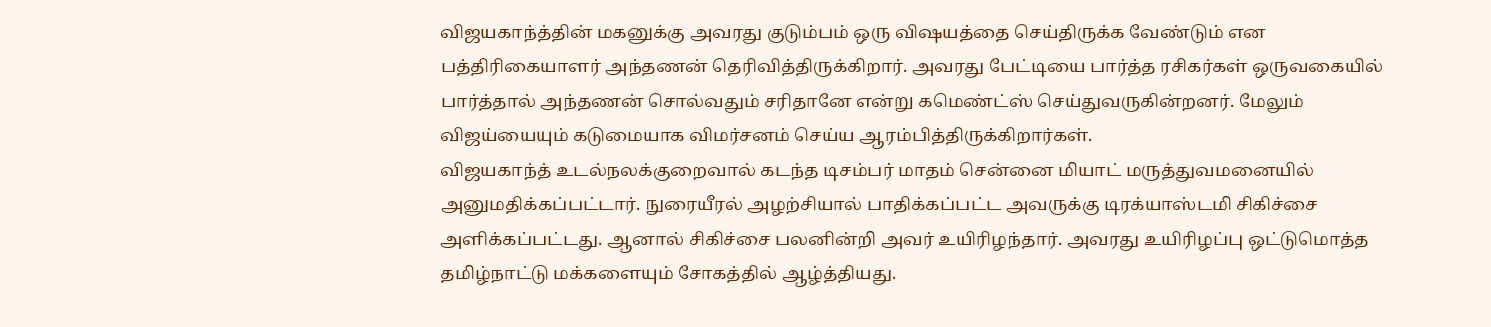விஜயகாந்த்தின் மகனுக்கு அவரது குடும்பம் ஒரு விஷயத்தை செய்திருக்க வேண்டும் என பத்திரிகையாளர் அந்தணன் தெரிவித்திருக்கிறார். அவரது பேட்டியை பார்த்த ரசிகர்கள் ஒருவகையில் பார்த்தால் அந்தணன் சொல்வதும் சரிதானே என்று கமெண்ட்ஸ் செய்துவருகின்றனர். மேலும் விஜய்யையும் கடுமையாக விமர்சனம் செய்ய ஆரம்பித்திருக்கிறார்கள்.
விஜயகாந்த் உடல்நலக்குறைவால் கடந்த டிசம்பர் மாதம் சென்னை மியாட் மருத்துவமனையில் அனுமதிக்கப்பட்டார். நுரையீரல் அழற்சியால் பாதிக்கப்பட்ட அவருக்கு டிரக்யாஸ்டமி சிகிச்சை அளிக்கப்பட்டது. ஆனால் சிகிச்சை பலனின்றி அவர் உயிரிழந்தார். அவரது உயிரிழப்பு ஒட்டுமொத்த தமிழ்நாட்டு மக்களையும் சோகத்தில் ஆழ்த்தியது.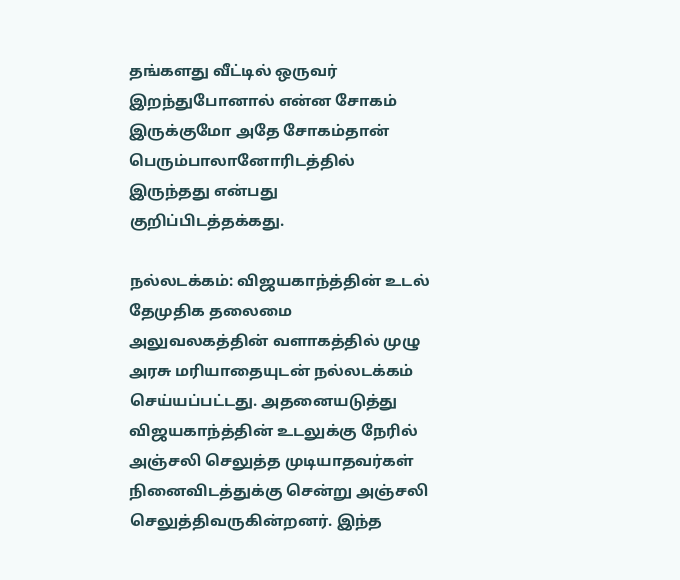தங்களது வீட்டில் ஒருவர் இறந்துபோனால் என்ன சோகம் இருக்குமோ அதே சோகம்தான் பெரும்பாலானோரிடத்தில் இருந்தது என்பது குறிப்பிடத்தக்கது.

நல்லடக்கம்: விஜயகாந்த்தின் உடல் தேமுதிக தலைமை அலுவலகத்தின் வளாகத்தில் முழு அரசு மரியாதையுடன் நல்லடக்கம் செய்யப்பட்டது. அதனையடுத்து விஜயகாந்த்தின் உடலுக்கு நேரில் அஞ்சலி செலுத்த முடியாதவர்கள் நினைவிடத்துக்கு சென்று அஞ்சலி செலுத்திவருகின்றனர். இந்த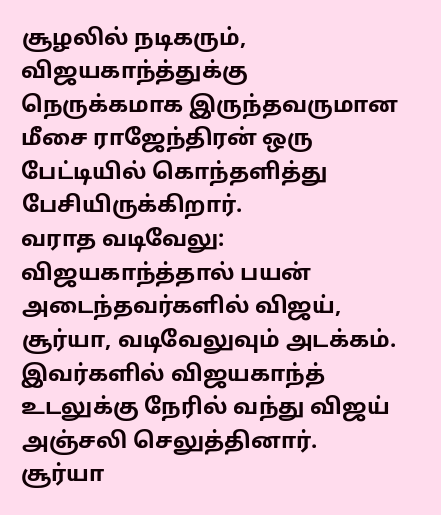சூழலில் நடிகரும், விஜயகாந்த்துக்கு நெருக்கமாக இருந்தவருமான மீசை ராஜேந்திரன் ஒரு பேட்டியில் கொந்தளித்து பேசியிருக்கிறார்.
வராத வடிவேலு: விஜயகாந்த்தால் பயன் அடைந்தவர்களில் விஜய், சூர்யா, வடிவேலுவும் அடக்கம். இவர்களில் விஜயகாந்த் உடலுக்கு நேரில் வந்து விஜய் அஞ்சலி செலுத்தினார். சூர்யா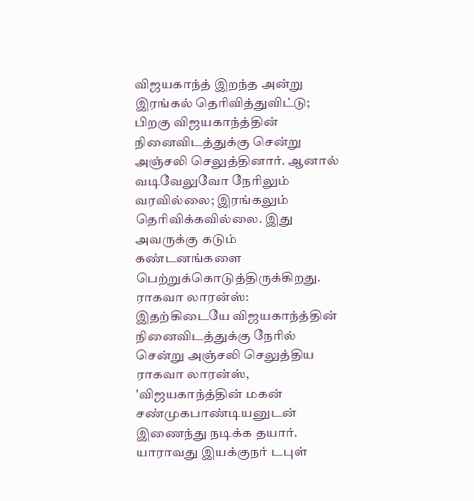விஜயகாந்த் இறந்த அன்று இரங்கல் தெரிவித்துவிட்டு; பிறகு விஜயகாந்த்தின் நினைவிடத்துக்கு சென்று அஞ்சலி செலுத்தினார். ஆனால் வடிவேலுவோ நேரிலும் வரவில்லை; இரங்கலும் தெரிவிக்கவில்லை. இது அவருக்கு கடும் கண்டனங்களை பெற்றுக்கொடுத்திருக்கிறது.
ராகவா லாரன்ஸ்: இதற்கிடையே விஜயகாந்த்தின் நினைவிடத்துக்கு நேரில் சென்று அஞ்சலி செலுத்திய ராகவா லாரன்ஸ், 'விஜயகாந்த்தின் மகன் சண்முகபாண்டியனுடன் இணைந்து நடிக்க தயார். யாராவது இயக்குநர் டபுள்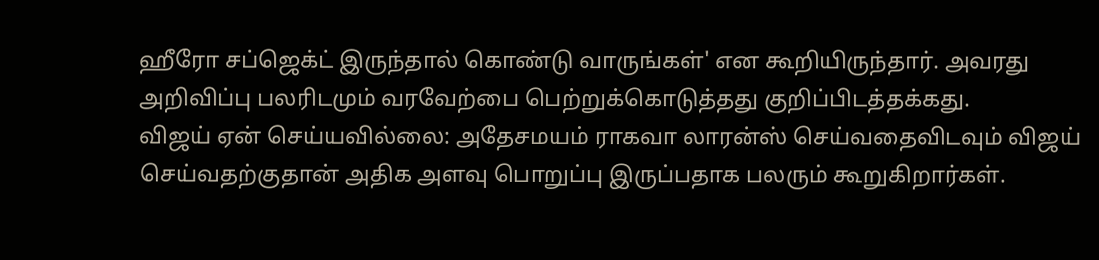ஹீரோ சப்ஜெக்ட் இருந்தால் கொண்டு வாருங்கள்' என கூறியிருந்தார். அவரது அறிவிப்பு பலரிடமும் வரவேற்பை பெற்றுக்கொடுத்தது குறிப்பிடத்தக்கது.
விஜய் ஏன் செய்யவில்லை: அதேசமயம் ராகவா லாரன்ஸ் செய்வதைவிடவும் விஜய் செய்வதற்குதான் அதிக அளவு பொறுப்பு இருப்பதாக பலரும் கூறுகிறார்கள்.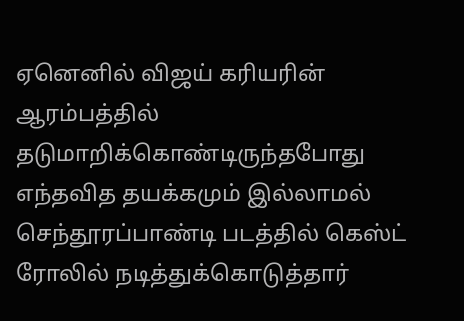ஏனெனில் விஜய் கரியரின் ஆரம்பத்தில் தடுமாறிக்கொண்டிருந்தபோது எந்தவித தயக்கமும் இல்லாமல் செந்தூரப்பாண்டி படத்தில் கெஸ்ட் ரோலில் நடித்துக்கொடுத்தார்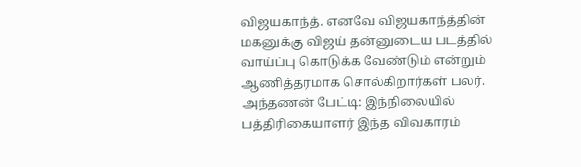விஜயகாந்த். எனவே விஜயகாந்த்தின் மகனுக்கு விஜய் தன்னுடைய படத்தில் வாய்ப்பு கொடுக்க வேண்டும் என்றும் ஆணித்தரமாக சொல்கிறார்கள் பலர்.
அந்தணன் பேட்டி: இந்நிலையில் பத்திரிகையாளர் இந்த விவகாரம்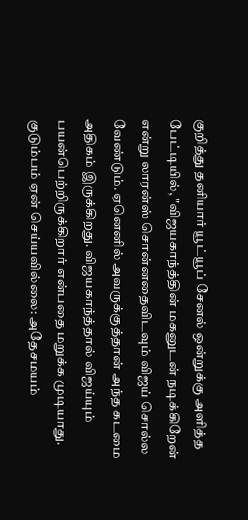குறித்து தனியார் யூட்யூப் சேனல் ஒன்றுக்கு அளித்த பேட்டியில், "விஜயகாந்த்தின் மகனுடன் நடிக்கிறேன் என்று லாரன்ஸ் சொன்னதைவிடவும் விஜய் சொல்ல வேண்டும். ஏனெனில் அவருக்குத்தான் அந்த கடமை அதிகம் இருக்கிறது. விஜயகாந்த்தால் விஜய்யும் பயன்பெற்றிருக்கிறார் என்பதை மறுக்க முடியாது.
குடும்பம் ஏன் செய்யவில்லை: அதேசமயம்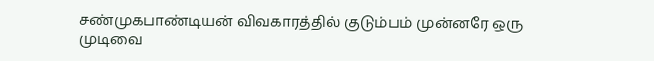சண்முகபாண்டியன் விவகாரத்தில் குடும்பம் முன்னரே ஒரு முடிவை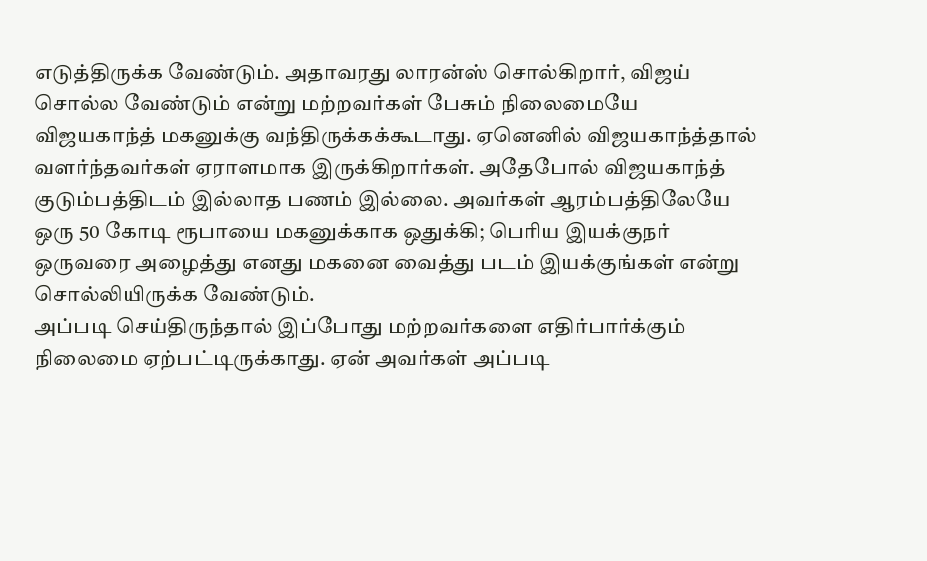எடுத்திருக்க வேண்டும். அதாவரது லாரன்ஸ் சொல்கிறார், விஜய் சொல்ல வேண்டும் என்று மற்றவர்கள் பேசும் நிலைமையே விஜயகாந்த் மகனுக்கு வந்திருக்கக்கூடாது. ஏனெனில் விஜயகாந்த்தால் வளர்ந்தவர்கள் ஏராளமாக இருக்கிறார்கள். அதேபோல் விஜயகாந்த் குடும்பத்திடம் இல்லாத பணம் இல்லை. அவர்கள் ஆரம்பத்திலேயே ஒரு 50 கோடி ரூபாயை மகனுக்காக ஒதுக்கி; பெரிய இயக்குநர் ஒருவரை அழைத்து எனது மகனை வைத்து படம் இயக்குங்கள் என்று சொல்லியிருக்க வேண்டும்.
அப்படி செய்திருந்தால் இப்போது மற்றவர்களை எதிர்பார்க்கும் நிலைமை ஏற்பட்டிருக்காது. ஏன் அவர்கள் அப்படி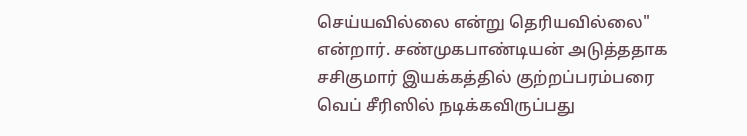செய்யவில்லை என்று தெரியவில்லை" என்றார். சண்முகபாண்டியன் அடுத்ததாக சசிகுமார் இயக்கத்தில் குற்றப்பரம்பரை வெப் சீரிஸில் நடிக்கவிருப்பது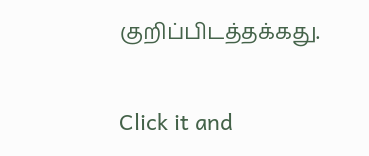குறிப்பிடத்தக்கது.


Click it and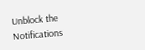Unblock the Notifications